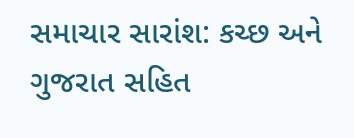સમાચાર સારાંશ: કચ્છ અને ગુજરાત સહિત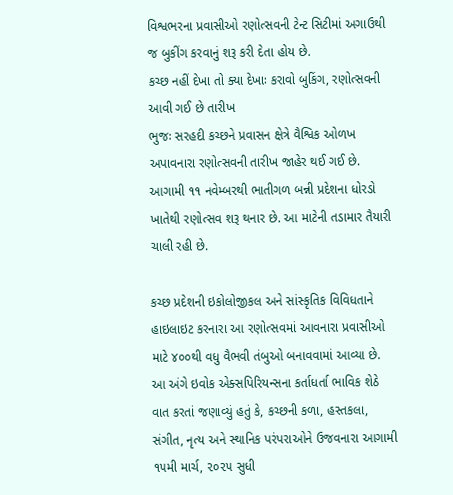વિશ્વભરના પ્રવાસીઓ રણોત્સવની ટેન્ટ સિટીમાં અગાઉથી જ બુકીંગ કરવાનું શરૂ કરી દેતા હોય છે.
કચ્છ નહીં દેખા તો ક્યા દેખાઃ કરાવો બુકિંગ, રણોત્સવની આવી ગઈ છે તારીખ
ભુજઃ સરહદી કચ્છને પ્રવાસન ક્ષેત્રે વૈશ્વિક ઓળખ અપાવનારા રણોત્સવની તારીખ જાહેર થઈ ગઈ છે. આગામી ૧૧ નવેમ્બરથી ભાતીગળ બન્ની પ્રદેશના ધોરડો ખાતેથી રણોત્સવ શરૂ થનાર છે. આ માટેની તડામાર તૈયારી ચાલી રહી છે.

કચ્છ પ્રદેશની ઇકોલોજીકલ અને સાંસ્કૃતિક વિવિધતાને હાઇલાઇટ કરનારા આ રણોત્સવમાં આવનારા પ્રવાસીઓ માટે ૪૦૦થી વધુ વૈભવી તંબુઓ બનાવવામાં આવ્યા છે.
આ અંગે ઇવોક એક્સપિરિયન્સના કર્તાધર્તા ભાવિક શેઠે વાત કરતાં જણાવ્યું હતું કે, કચ્છની કળા, હસ્તકલા, સંગીત, નૃત્ય અને સ્થાનિક પરંપરાઓને ઉજવનારા આગામી ૧૫મી માર્ચ, ૨૦૨૫ સુધી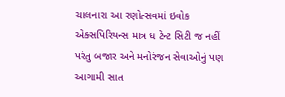ચાલનારા આ રણોત્સવમાં ઇવોક એક્સપિરિયન્સ માત્ર ધ ટેન્ટ સિટી જ નહીં પરંતુ બજાર અને મનોરંજન સેવાઓનું પણ આગામી સાત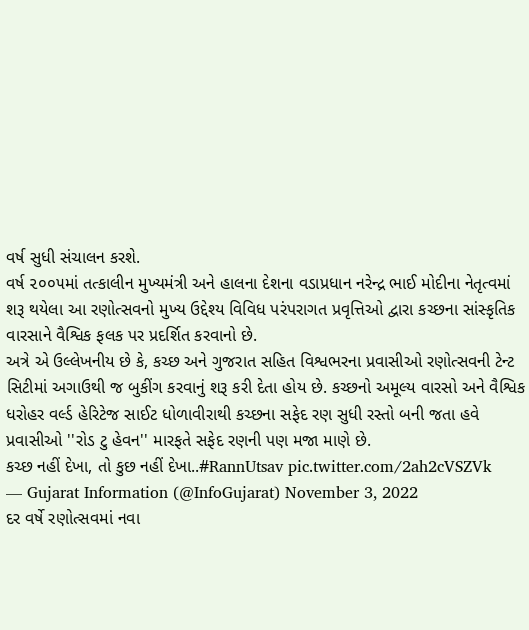વર્ષ સુધી સંચાલન કરશે.
વર્ષ ૨૦૦૫માં તત્કાલીન મુખ્યમંત્રી અને હાલના દેશના વડાપ્રધાન નરેન્દ્ર ભાઈ મોદીના નેતૃત્વમાં શરૂ થયેલા આ રણોત્સવનો મુખ્ય ઉદ્દેશ્ય વિવિધ પરંપરાગત પ્રવૃત્તિઓ દ્વારા કચ્છના સાંસ્કૃતિક વારસાને વૈશ્વિક ફલક પર પ્રદર્શિત કરવાનો છે.
અત્રે એ ઉલ્લેખનીય છે કે, કચ્છ અને ગુજરાત સહિત વિશ્વભરના પ્રવાસીઓ રણોત્સવની ટેન્ટ સિટીમાં અગાઉથી જ બુકીંગ કરવાનું શરૂ કરી દેતા હોય છે. કચ્છનો અમૂલ્ય વારસો અને વૈશ્વિક ધરોહર વર્લ્ડ હેરિટેજ સાઈટ ધોળાવીરાથી કચ્છના સફેદ રણ સુધી રસ્તો બની જતા હવે પ્રવાસીઓ ''રોડ ટુ હેવન'' મારફતે સફેદ રણની પણ મજા માણે છે.
કચ્છ નહીં દેખા, તો કુછ નહીં દેખા..#RannUtsav pic.twitter.com/2ah2cVSZVk
— Gujarat Information (@InfoGujarat) November 3, 2022
દર વર્ષે રણોત્સવમાં નવા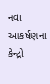નવા આકર્ષણના કેન્દ્રો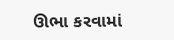ઊભા કરવામાં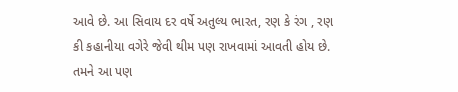આવે છે. આ સિવાય દર વર્ષે અતુલ્ય ભારત, રણ કે રંગ , રણ કી કહાનીયા વગેરે જેવી થીમ પણ રાખવામાં આવતી હોય છે.
તમને આ પણ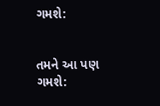ગમશે:


તમને આ પણ ગમશે: